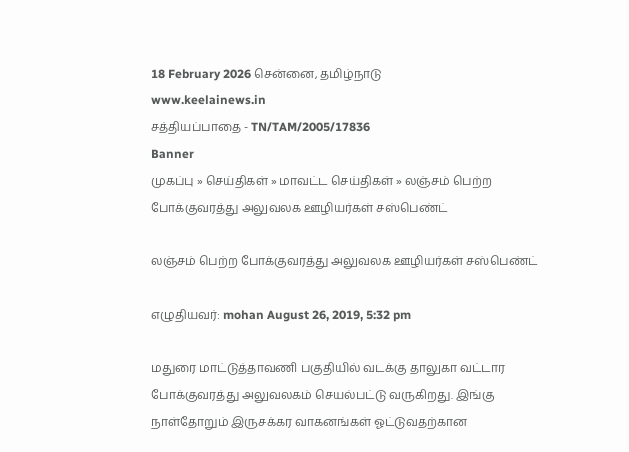18 February 2026 சென்னை, தமிழ்நாடு
www.keelainews.in
சத்தியப்பாதை - TN/TAM/2005/17836
Banner
முகப்பு » செய்திகள் » மாவட்ட செய்திகள் » லஞ்சம் பெற்ற போக்குவரத்து அலுவலக ஊழியர்கள் சஸ்பெண்ட்

லஞ்சம் பெற்ற போக்குவரத்து அலுவலக ஊழியர்கள் சஸ்பெண்ட்

எழுதியவர்: mohan August 26, 2019, 5:32 pm

மதுரை மாட்டுத்தாவணி பகுதியில் வடக்கு தாலுகா வட்டார போக்குவரத்து அலுவலகம் செயல்பட்டு வருகிறது. இங்கு நாள்தோறும் இருசக்கர வாகனங்கள் ஓட்டுவதற்கான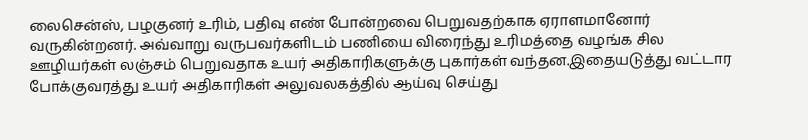லைசென்ஸ், பழகுனர் உரிம், பதிவு எண் போன்றவை பெறுவதற்காக ஏராளமானோர் வருகின்றனர். அவ்வாறு வருபவர்களிடம் பணியை விரைந்து உரிமத்தை வழங்க சில ஊழியர்கள் லஞ்சம் பெறுவதாக உயர் அதிகாரிகளுக்கு புகார்கள் வந்தன.இதையடுத்து வட்டார போக்குவரத்து உயர் அதிகாரிகள் அலுவலகத்தில் ஆய்வு செய்து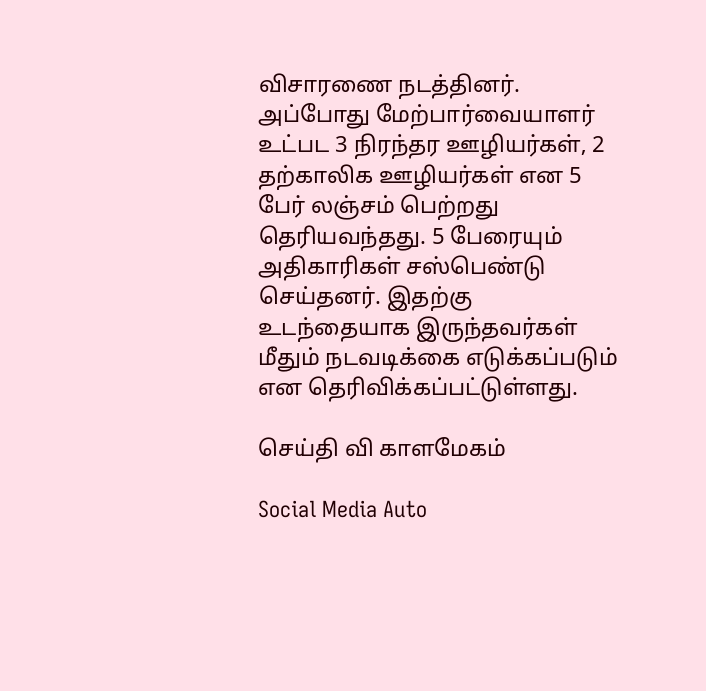விசாரணை நடத்தினர். அப்போது மேற்பார்வையாளர் உட்பட 3 நிரந்தர ஊழியர்கள், 2 தற்காலிக ஊழியர்கள் என 5 பேர் லஞ்சம் பெற்றது தெரியவந்தது. 5 பேரையும் அதிகாரிகள் சஸ்பெண்டு செய்தனர். இதற்கு உடந்தையாக இருந்தவர்கள் மீதும் நடவடிக்கை எடுக்கப்படும் என தெரிவிக்கப்பட்டுள்ளது.

செய்தி வி காளமேகம்

Social Media Auto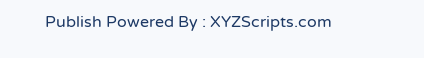Publish Powered By : XYZScripts.com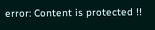error: Content is protected !!